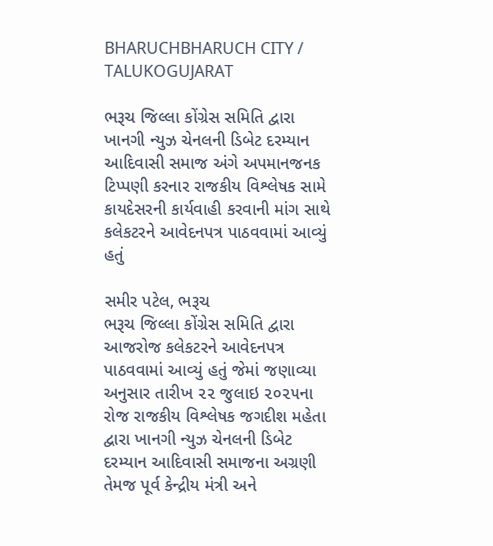BHARUCHBHARUCH CITY / TALUKOGUJARAT

ભરૂચ જિલ્લા કોંગ્રેસ સમિતિ દ્વારા ખાનગી ન્યુઝ ચેનલની ડિબેટ દરમ્યાન આદિવાસી સમાજ અંગે અપમાનજનક ટિપ્પણી કરનાર રાજકીય વિશ્લેષક સામે કાયદેસરની કાર્યવાહી કરવાની માંગ સાથે કલેકટરને આવેદનપત્ર પાઠવવામાં આવ્યું હતું

સમીર પટેલ, ભરૂચ
ભરૂચ જિલ્લા કોંગ્રેસ સમિતિ દ્વારા આજરોજ કલેકટરને આવેદનપત્ર પાઠવવામાં આવ્યું હતું જેમાં જણાવ્યા અનુસાર તારીખ ૨૨ જુલાઇ ૨૦૨૫ના રોજ રાજકીય વિશ્લેષક જગદીશ મહેતા દ્વારા ખાનગી ન્યુઝ ચેનલની ડિબેટ દરમ્યાન આદિવાસી સમાજના અગ્રણી તેમજ પૂર્વ કેન્દ્રીય મંત્રી અને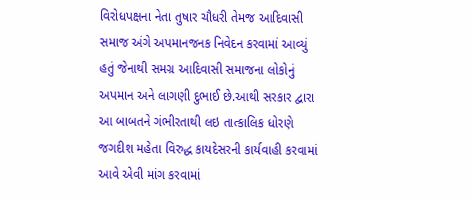વિરોધપક્ષના નેતા તુષાર ચૌધરી તેમજ આદિવાસી સમાજ અંગે અપમાનજનક નિવેદન કરવામાં આવ્યું હતું જેનાથી સમગ્ર આદિવાસી સમાજના લોકોનું અપમાન અને લાગણી દુભાઈ છે.આથી સરકાર દ્વારા આ બાબતને ગંભીરતાથી લઇ તાત્કાલિક ધોરણે જગદીશ મહેતા વિરુદ્ધ કાયદેસરની કાર્યવાહી કરવામાં આવે એવી માંગ કરવામાં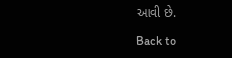આવી છે.

Back to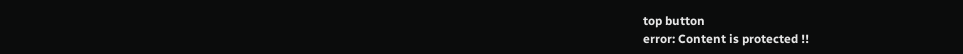top button
error: Content is protected !!